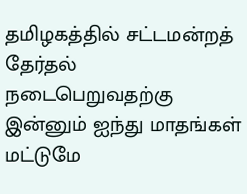தமிழகத்தில் சட்டமன்றத் தேர்தல் நடைபெறுவதற்கு இன்னும் ஐந்து மாதங்கள் மட்டுமே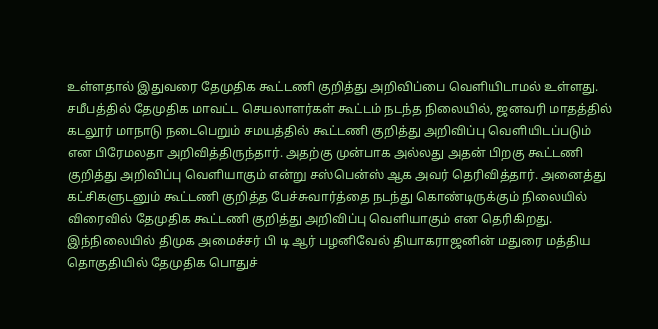உள்ளதால் இதுவரை தேமுதிக கூட்டணி குறித்து அறிவிப்பை வெளியிடாமல் உள்ளது. சமீபத்தில் தேமுதிக மாவட்ட செயலாளர்கள் கூட்டம் நடந்த நிலையில், ஜனவரி மாதத்தில் கடலூர் மாநாடு நடைபெறும் சமயத்தில் கூட்டணி குறித்து அறிவிப்பு வெளியிடப்படும் என பிரேமலதா அறிவித்திருந்தார். அதற்கு முன்பாக அல்லது அதன் பிறகு கூட்டணி குறித்து அறிவிப்பு வெளியாகும் என்று சஸ்பென்ஸ் ஆக அவர் தெரிவித்தார். அனைத்து கட்சிகளுடனும் கூட்டணி குறித்த பேச்சுவார்த்தை நடந்து கொண்டிருக்கும் நிலையில் விரைவில் தேமுதிக கூட்டணி குறித்து அறிவிப்பு வெளியாகும் என தெரிகிறது.
இந்நிலையில் திமுக அமைச்சர் பி டி ஆர் பழனிவேல் தியாகராஜனின் மதுரை மத்திய தொகுதியில் தேமுதிக பொதுச்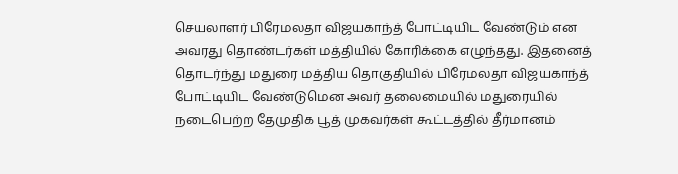செயலாளர் பிரேமலதா விஜயகாந்த் போட்டியிட வேண்டும் என அவரது தொண்டர்கள் மத்தியில் கோரிக்கை எழுந்தது. இதனைத் தொடர்ந்து மதுரை மத்திய தொகுதியில் பிரேமலதா விஜயகாந்த் போட்டியிட வேண்டுமென அவர் தலைமையில் மதுரையில் நடைபெற்ற தேமுதிக பூத் முகவர்கள் கூட்டத்தில் தீர்மானம்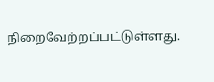நிறைவேற்றப்பட்டுள்ளது.